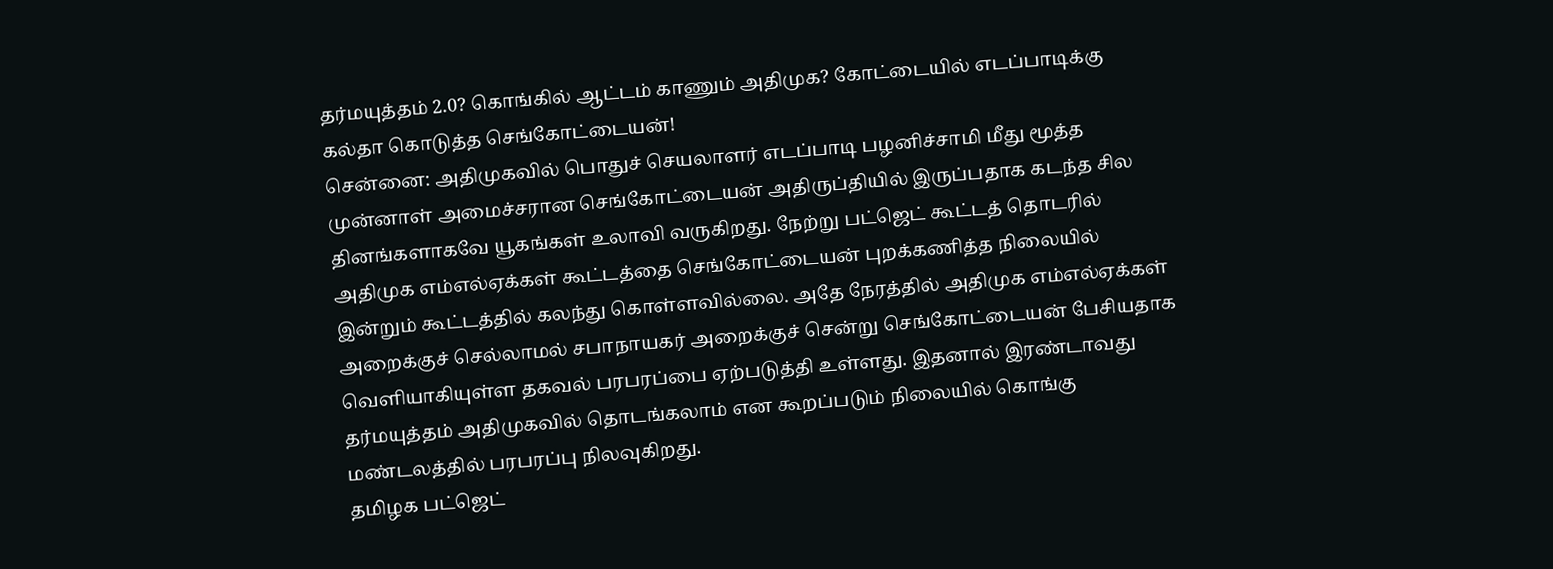தர்மயுத்தம் 2.0? கொங்கில் ஆட்டம் காணும் அதிமுக? கோட்டையில் எடப்பாடிக்கு கல்தா கொடுத்த செங்கோட்டையன்!
சென்னை: அதிமுகவில் பொதுச் செயலாளர் எடப்பாடி பழனிச்சாமி மீது மூத்த முன்னாள் அமைச்சரான செங்கோட்டையன் அதிருப்தியில் இருப்பதாக கடந்த சில தினங்களாகவே யூகங்கள் உலாவி வருகிறது. நேற்று பட்ஜெட் கூட்டத் தொடரில் அதிமுக எம்எல்ஏக்கள் கூட்டத்தை செங்கோட்டையன் புறக்கணித்த நிலையில் இன்றும் கூட்டத்தில் கலந்து கொள்ளவில்லை. அதே நேரத்தில் அதிமுக எம்எல்ஏக்கள் அறைக்குச் செல்லாமல் சபாநாயகர் அறைக்குச் சென்று செங்கோட்டையன் பேசியதாக வெளியாகியுள்ள தகவல் பரபரப்பை ஏற்படுத்தி உள்ளது. இதனால் இரண்டாவது தர்மயுத்தம் அதிமுகவில் தொடங்கலாம் என கூறப்படும் நிலையில் கொங்கு மண்டலத்தில் பரபரப்பு நிலவுகிறது.
தமிழக பட்ஜெட்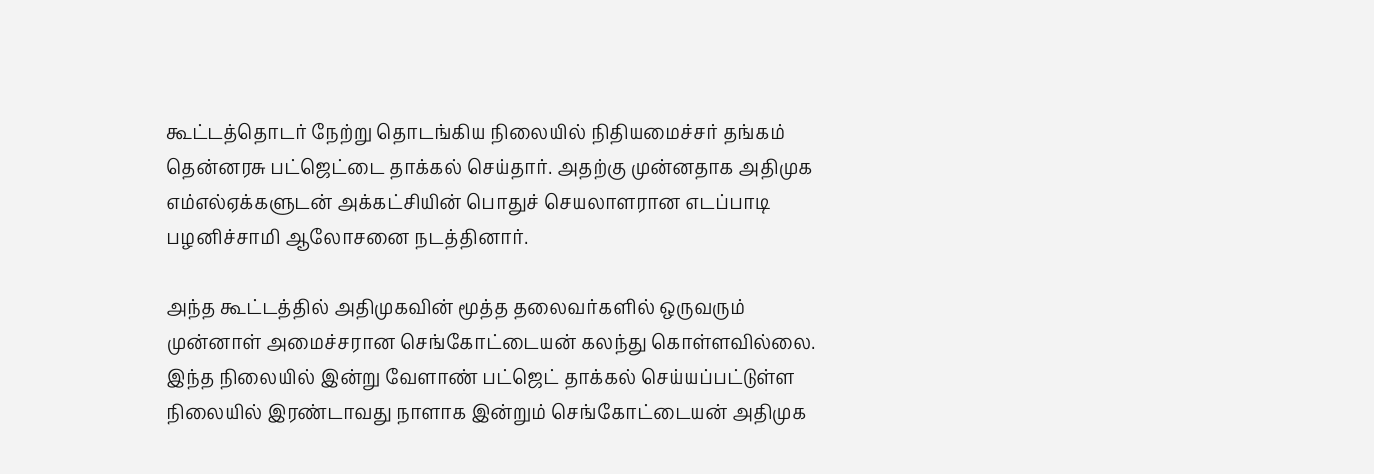கூட்டத்தொடர் நேற்று தொடங்கிய நிலையில் நிதியமைச்சர் தங்கம் தென்னரசு பட்ஜெட்டை தாக்கல் செய்தார். அதற்கு முன்னதாக அதிமுக எம்எல்ஏக்களுடன் அக்கட்சியின் பொதுச் செயலாளரான எடப்பாடி பழனிச்சாமி ஆலோசனை நடத்தினார்.

அந்த கூட்டத்தில் அதிமுகவின் மூத்த தலைவர்களில் ஒருவரும் முன்னாள் அமைச்சரான செங்கோட்டையன் கலந்து கொள்ளவில்லை. இந்த நிலையில் இன்று வேளாண் பட்ஜெட் தாக்கல் செய்யப்பட்டுள்ள நிலையில் இரண்டாவது நாளாக இன்றும் செங்கோட்டையன் அதிமுக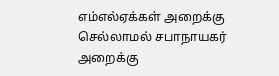எம்எல்ஏக்கள் அறைக்கு செல்லாமல் சபாநாயகர் அறைக்கு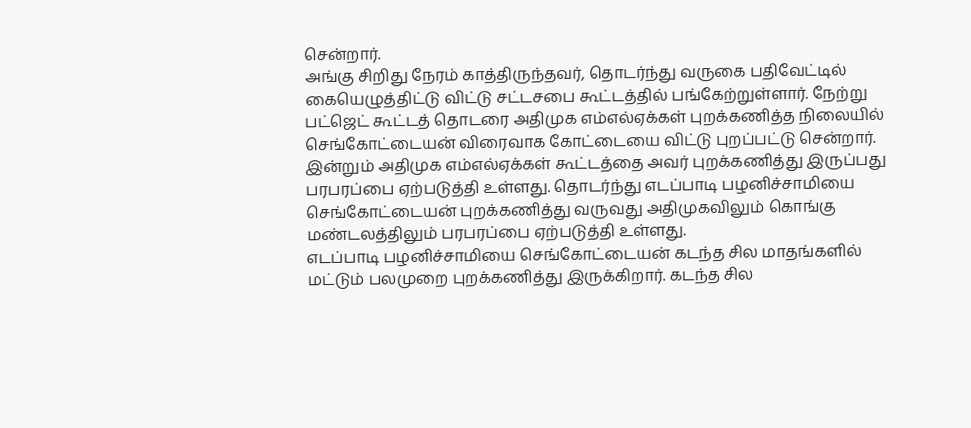சென்றார்.
அங்கு சிறிது நேரம் காத்திருந்தவர், தொடர்ந்து வருகை பதிவேட்டில் கையெழுத்திட்டு விட்டு சட்டசபை கூட்டத்தில் பங்கேற்றுள்ளார். நேற்று பட்ஜெட் கூட்டத் தொடரை அதிமுக எம்எல்ஏக்கள் புறக்கணித்த நிலையில் செங்கோட்டையன் விரைவாக கோட்டையை விட்டு புறப்பட்டு சென்றார். இன்றும் அதிமுக எம்எல்ஏக்கள் கூட்டத்தை அவர் புறக்கணித்து இருப்பது பரபரப்பை ஏற்படுத்தி உள்ளது. தொடர்ந்து எடப்பாடி பழனிச்சாமியை செங்கோட்டையன் புறக்கணித்து வருவது அதிமுகவிலும் கொங்கு மண்டலத்திலும் பரபரப்பை ஏற்படுத்தி உள்ளது.
எடப்பாடி பழனிச்சாமியை செங்கோட்டையன் கடந்த சில மாதங்களில் மட்டும் பலமுறை புறக்கணித்து இருக்கிறார். கடந்த சில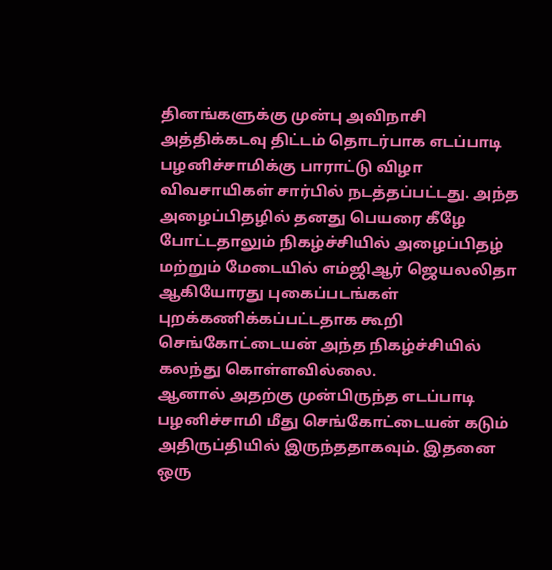தினங்களுக்கு முன்பு அவிநாசி அத்திக்கடவு திட்டம் தொடர்பாக எடப்பாடி பழனிச்சாமிக்கு பாராட்டு விழா விவசாயிகள் சார்பில் நடத்தப்பட்டது. அந்த அழைப்பிதழில் தனது பெயரை கீழே போட்டதாலும் நிகழ்ச்சியில் அழைப்பிதழ் மற்றும் மேடையில் எம்ஜிஆர் ஜெயலலிதா ஆகியோரது புகைப்படங்கள் புறக்கணிக்கப்பட்டதாக கூறி செங்கோட்டையன் அந்த நிகழ்ச்சியில் கலந்து கொள்ளவில்லை.
ஆனால் அதற்கு முன்பிருந்த எடப்பாடி பழனிச்சாமி மீது செங்கோட்டையன் கடும் அதிருப்தியில் இருந்ததாகவும். இதனை ஒரு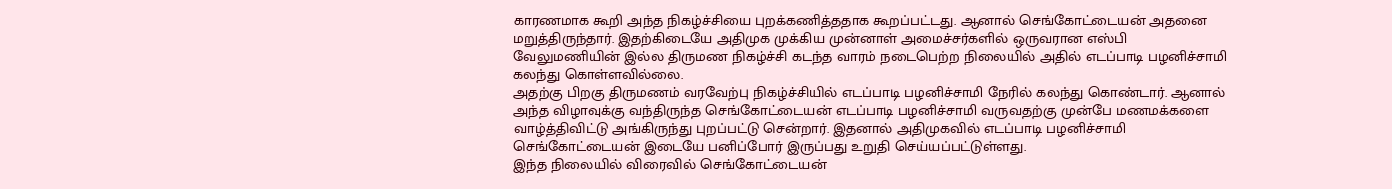காரணமாக கூறி அந்த நிகழ்ச்சியை புறக்கணித்ததாக கூறப்பட்டது. ஆனால் செங்கோட்டையன் அதனை மறுத்திருந்தார். இதற்கிடையே அதிமுக முக்கிய முன்னாள் அமைச்சர்களில் ஒருவரான எஸ்பி வேலுமணியின் இல்ல திருமண நிகழ்ச்சி கடந்த வாரம் நடைபெற்ற நிலையில் அதில் எடப்பாடி பழனிச்சாமி கலந்து கொள்ளவில்லை.
அதற்கு பிறகு திருமணம் வரவேற்பு நிகழ்ச்சியில் எடப்பாடி பழனிச்சாமி நேரில் கலந்து கொண்டார். ஆனால் அந்த விழாவுக்கு வந்திருந்த செங்கோட்டையன் எடப்பாடி பழனிச்சாமி வருவதற்கு முன்பே மணமக்களை வாழ்த்திவிட்டு அங்கிருந்து புறப்பட்டு சென்றார். இதனால் அதிமுகவில் எடப்பாடி பழனிச்சாமி செங்கோட்டையன் இடையே பனிப்போர் இருப்பது உறுதி செய்யப்பட்டுள்ளது.
இந்த நிலையில் விரைவில் செங்கோட்டையன்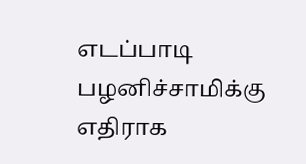எடப்பாடி பழனிச்சாமிக்கு எதிராக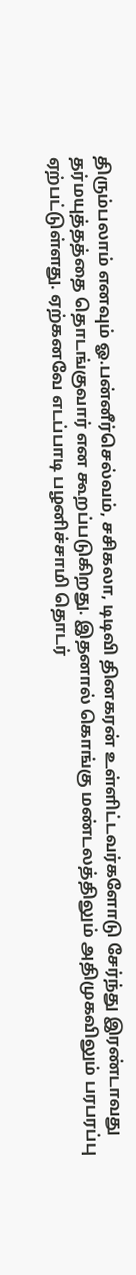திரும்பலாம் எனவும் ஓ.பன்னீர்செல்வம், சசிகலா, டிடிவி தினகரன் உள்ளிட்டவர்களோடு சேர்ந்து இரண்டாவது தர்மயுத்தத்தை தொடங்குவார் என கூறப்படுகிறது. இதனால் கொங்கு மண்டலத்திலும் அதிமுகவிலும் பரபரப்பு ஏற்பட்டுள்ளது. ஏற்கனவே எடப்பாடி பழனிச்சாமி தொடர்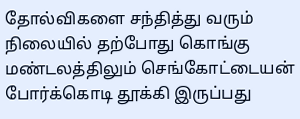தோல்விகளை சந்தித்து வரும் நிலையில் தற்போது கொங்கு மண்டலத்திலும் செங்கோட்டையன் போர்க்கொடி தூக்கி இருப்பது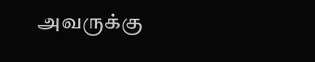அவருக்கு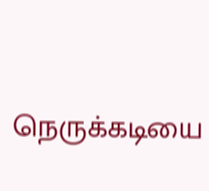நெருக்கடியை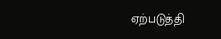ஏற்படுத்தி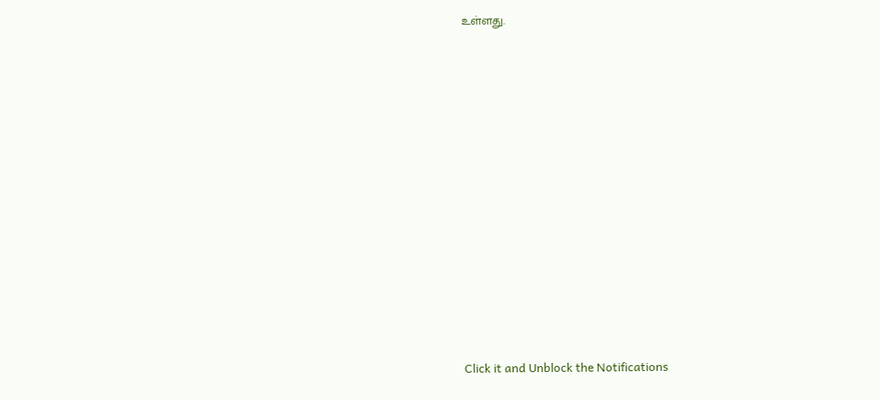உள்ளது.












Click it and Unblock the Notifications